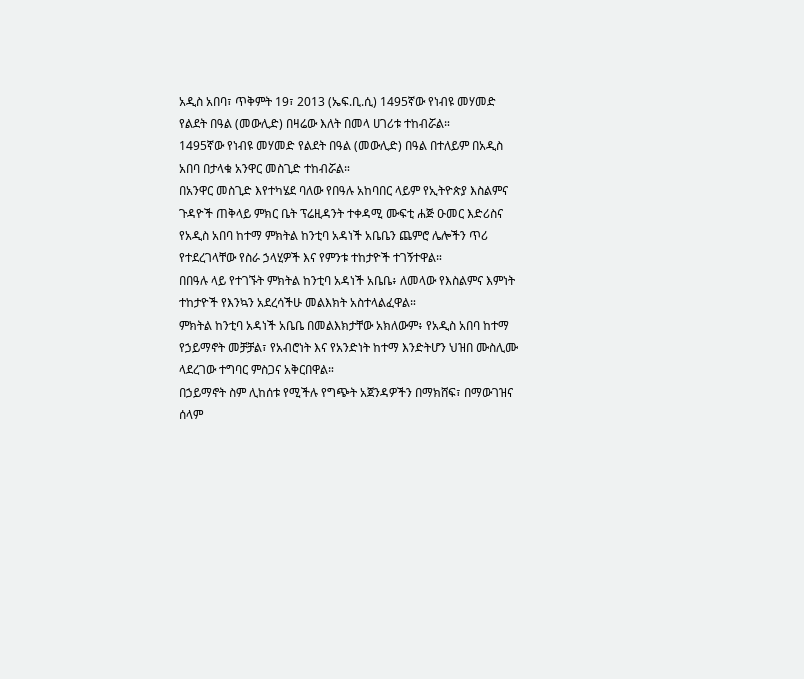አዲስ አበባ፣ ጥቅምት 19፣ 2013 (ኤፍ.ቢ.ሲ) 1495ኛው የነብዩ መሃመድ የልደት በዓል (መውሊድ) በዛሬው እለት በመላ ሀገሪቱ ተከብሯል።
1495ኛው የነብዩ መሃመድ የልደት በዓል (መውሊድ) በዓል በተለይም በአዲስ አበባ በታላቁ አንዋር መስጊድ ተከብሯል።
በአንዋር መስጊድ እየተካሄደ ባለው የበዓሉ አከባበር ላይም የኢትዮጵያ እስልምና ጉዳዮች ጠቅላይ ምክር ቤት ፕሬዚዳንት ተቀዳሚ ሙፍቲ ሐጅ ዑመር እድሪስና የአዲስ አበባ ከተማ ምክትል ከንቲባ አዳነች አቤቤን ጨምሮ ሌሎችን ጥሪ የተደረገላቸው የስራ ኃላሂዎች እና የምንቱ ተከታዮች ተገኝተዋል።
በበዓሉ ላይ የተገኙት ምክትል ከንቲባ አዳነች አቤቤ፥ ለመላው የእስልምና እምነት ተከታዮች የእንኳን አደረሳችሁ መልእክት አስተላልፈዋል።
ምክትል ከንቲባ አዳነች አቤቤ በመልእክታቸው አክለውም፥ የአዲስ አበባ ከተማ የኃይማኖት መቻቻል፣ የአብሮነት እና የአንድነት ከተማ እንድትሆን ህዝበ ሙስሊሙ ላደረገው ተግባር ምስጋና አቅርበዋል።
በኃይማኖት ስም ሊከሰቱ የሚችሉ የግጭት አጀንዳዎችን በማክሸፍ፣ በማውገዝና ሰላም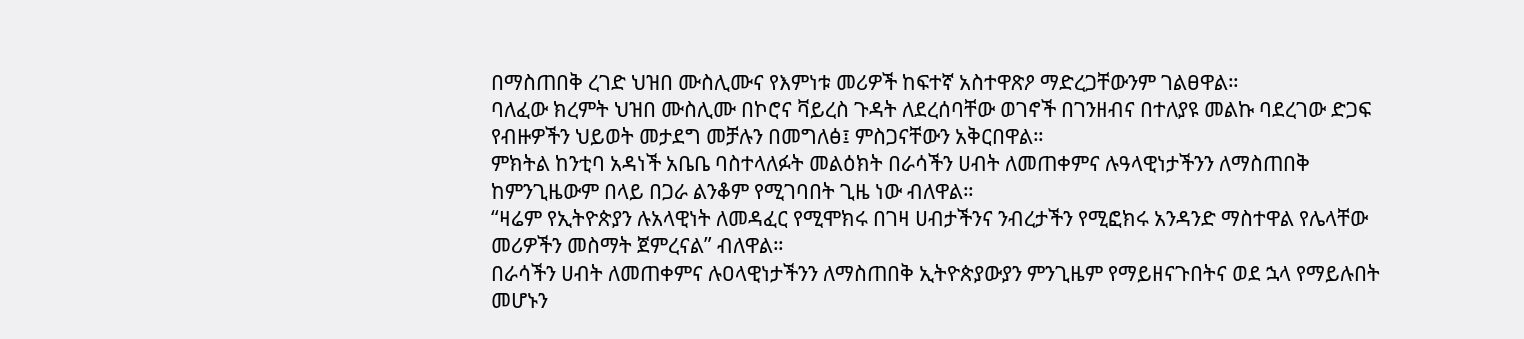በማስጠበቅ ረገድ ህዝበ ሙስሊሙና የእምነቱ መሪዎች ከፍተኛ አስተዋጽዖ ማድረጋቸውንም ገልፀዋል።
ባለፈው ክረምት ህዝበ ሙስሊሙ በኮሮና ቫይረስ ጉዳት ለደረሰባቸው ወገኖች በገንዘብና በተለያዩ መልኩ ባደረገው ድጋፍ የብዙዎችን ህይወት መታደግ መቻሉን በመግለፅ፤ ምስጋናቸውን አቅርበዋል።
ምክትል ከንቲባ አዳነች አቤቤ ባስተላለፉት መልዕክት በራሳችን ሀብት ለመጠቀምና ሉዓላዊነታችንን ለማስጠበቅ ከምንጊዜውም በላይ በጋራ ልንቆም የሚገባበት ጊዜ ነው ብለዋል።
“ዛሬም የኢትዮጵያን ሉአላዊነት ለመዳፈር የሚሞክሩ በገዛ ሀብታችንና ንብረታችን የሚፎክሩ አንዳንድ ማስተዋል የሌላቸው መሪዎችን መስማት ጀምረናል” ብለዋል።
በራሳችን ሀብት ለመጠቀምና ሉዐላዊነታችንን ለማስጠበቅ ኢትዮጵያውያን ምንጊዜም የማይዘናጉበትና ወደ ኋላ የማይሉበት መሆኑን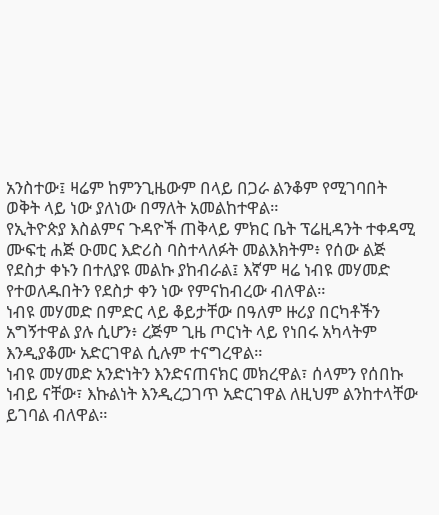አንስተው፤ ዛሬም ከምንጊዜውም በላይ በጋራ ልንቆም የሚገባበት ወቅት ላይ ነው ያለነው በማለት አመልከተዋል።
የኢትዮጵያ እስልምና ጉዳዮች ጠቅላይ ምክር ቤት ፕሬዚዳንት ተቀዳሚ ሙፍቲ ሐጅ ዑመር እድሪስ ባስተላለፉት መልእክትም፥ የሰው ልጅ የደስታ ቀኑን በተለያዩ መልኩ ያከብራል፤ እኛም ዛሬ ነብዩ መሃመድ የተወለዱበትን የደስታ ቀን ነው የምናከብረው ብለዋል።
ነብዩ መሃመድ በምድር ላይ ቆይታቸው በዓለም ዙሪያ በርካቶችን አግኝተዋል ያሉ ሲሆን፥ ረጅም ጊዜ ጦርነት ላይ የነበሩ አካላትም እንዲያቆሙ አድርገዋል ሲሉም ተናግረዋል።
ነብዩ መሃመድ አንድነትን እንድናጠናክር መክረዋል፣ ሰላምን የሰበኩ ነብይ ናቸው፣ እኩልነት እንዲረጋገጥ አድርገዋል ለዚህም ልንከተላቸው ይገባል ብለዋል።